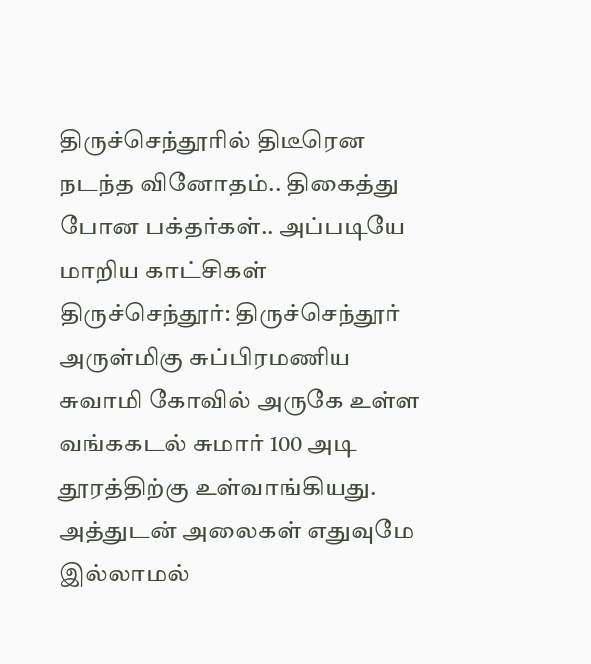திருச்செந்தூரில் திடீரென நடந்த வினோதம்.. திகைத்து போன பக்தர்கள்.. அப்படியே மாறிய காட்சிகள்
திருச்செந்தூர்: திருச்செந்தூர் அருள்மிகு சுப்பிரமணிய சுவாமி கோவில் அருகே உள்ள வங்ககடல் சுமார் 100 அடி தூரத்திற்கு உள்வாங்கியது. அத்துடன் அலைகள் எதுவுமே இல்லாமல்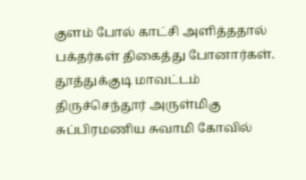குளம் போல் காட்சி அளித்ததால் பக்தர்கள் திகைத்து போனார்கள்.
தூத்துக்குடி மாவட்டம் திருச்செந்தூர் அருள்மிகு சுப்பிரமணிய சுவாமி கோவில்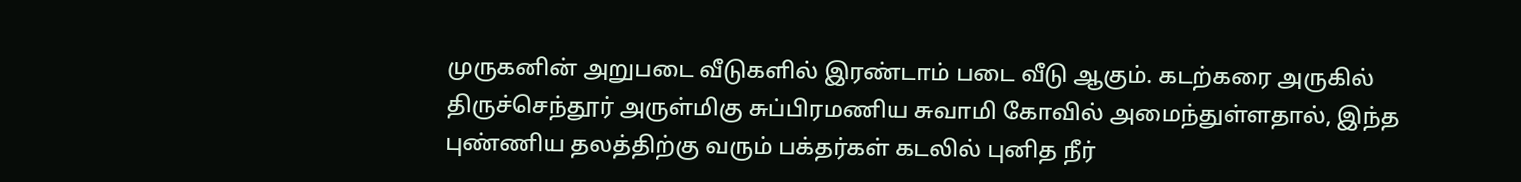முருகனின் அறுபடை வீடுகளில் இரண்டாம் படை வீடு ஆகும். கடற்கரை அருகில் திருச்செந்தூர் அருள்மிகு சுப்பிரமணிய சுவாமி கோவில் அமைந்துள்ளதால், இந்த புண்ணிய தலத்திற்கு வரும் பக்தர்கள் கடலில் புனித நீர்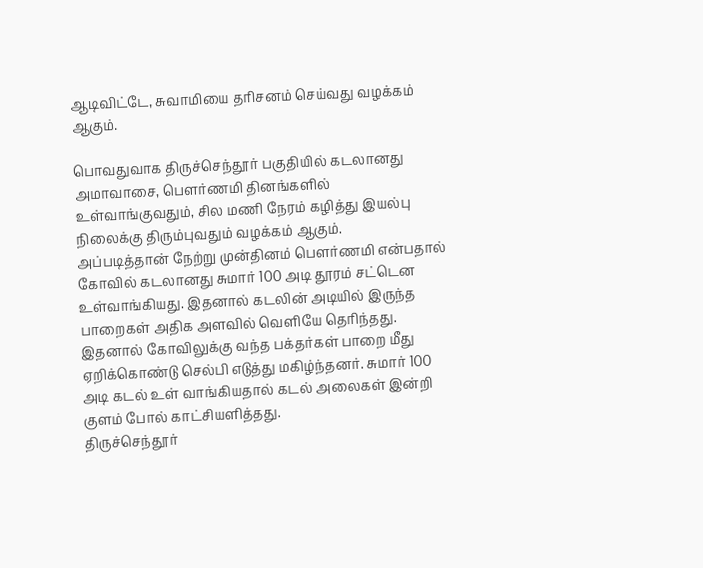ஆடிவிட்டே, சுவாமியை தரிசனம் செய்வது வழக்கம் ஆகும்.

பொவதுவாக திருச்செந்தூர் பகுதியில் கடலானது அமாவாசை, பௌர்ணமி தினங்களில் உள்வாங்குவதும், சில மணி நேரம் கழித்து இயல்பு நிலைக்கு திரும்புவதும் வழக்கம் ஆகும்.
அப்படித்தான் நேற்று முன்தினம் பௌர்ணமி என்பதால் கோவில் கடலானது சுமார் 100 அடி தூரம் சட்டென உள்வாங்கியது. இதனால் கடலின் அடியில் இருந்த பாறைகள் அதிக அளவில் வெளியே தெரிந்தது. இதனால் கோவிலுக்கு வந்த பக்தர்கள் பாறை மீது ஏறிக்கொண்டு செல்பி எடுத்து மகிழ்ந்தனர். சுமார் 100 அடி கடல் உள் வாங்கியதால் கடல் அலைகள் இன்றி குளம் போல் காட்சியளித்தது.
திருச்செந்தூர்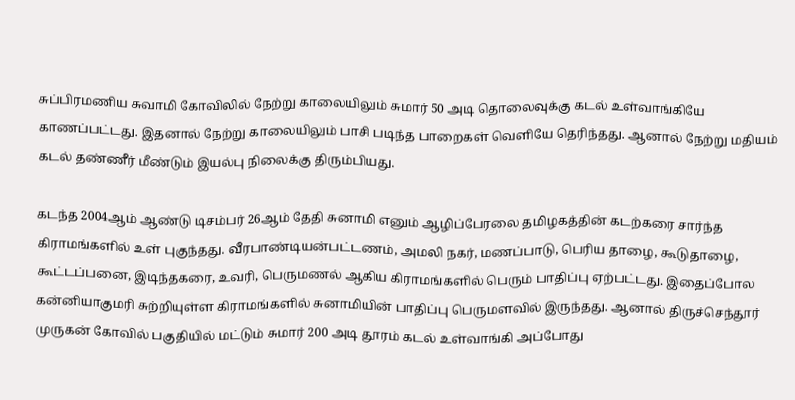சுப்பிரமணிய சுவாமி கோவிலில் நேற்று காலையிலும் சுமார் 50 அடி தொலைவுக்கு கடல் உள்வாங்கியே காணப்பட்டது. இதனால் நேற்று காலையிலும் பாசி படிந்த பாறைகள் வெளியே தெரிந்தது. ஆனால் நேற்று மதியம் கடல் தண்ணீர் மீண்டும் இயல்பு நிலைக்கு திரும்பியது.

கடந்த 2004ஆம் ஆண்டு டிசம்பர் 26ஆம் தேதி சுனாமி எனும் ஆழிப்பேரலை தமிழகத்தின் கடற்கரை சார்ந்த கிராமங்களில் உள் புகுந்தது. வீரபாண்டியன்பட்டணம், அமலி நகர், மணப்பாடு, பெரிய தாழை, கூடுதாழை, கூட்டப்பனை, இடிந்தகரை, உவரி, பெருமணல் ஆகிய கிராமங்களில் பெரும் பாதிப்பு ஏற்பட்டது. இதைப்போல கன்னியாகுமரி சுற்றியுள்ள கிராமங்களில் சுனாமியின் பாதிப்பு பெருமளவில் இருந்தது. ஆனால் திருச்செந்தூர் முருகன் கோவில் பகுதியில் மட்டும் சுமார் 200 அடி தூரம் கடல் உள்வாங்கி அப்போது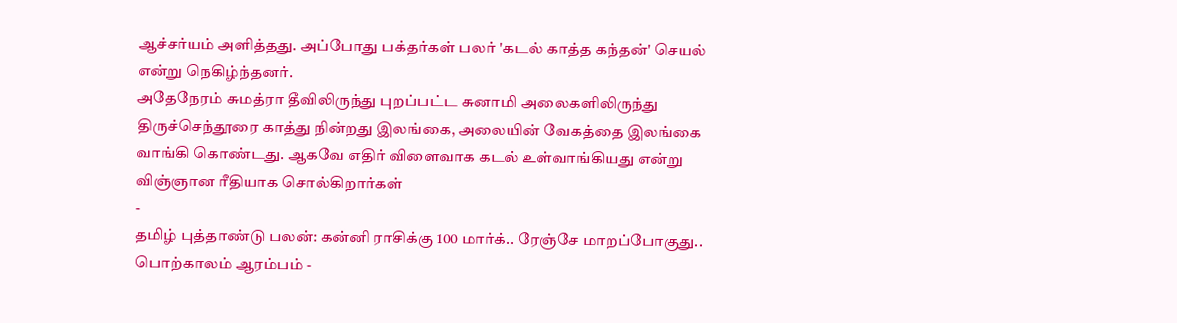ஆச்சர்யம் அளித்தது. அப்போது பக்தர்கள் பலர் 'கடல் காத்த கந்தன்' செயல் என்று நெகிழ்ந்தனர்.
அதேநேரம் சுமத்ரா தீவிலிருந்து புறப்பட்ட சுனாமி அலைகளிலிருந்து திருச்செந்தூரை காத்து நின்றது இலங்கை, அலையின் வேகத்தை இலங்கை வாங்கி கொண்டது. ஆகவே எதிர் விளைவாக கடல் உள்வாங்கியது என்று விஞ்ஞான ரீதியாக சொல்கிறார்கள்
-
தமிழ் புத்தாண்டு பலன்: கன்னி ராசிக்கு 100 மார்க்.. ரேஞ்சே மாறப்போகுது.. பொற்காலம் ஆரம்பம் -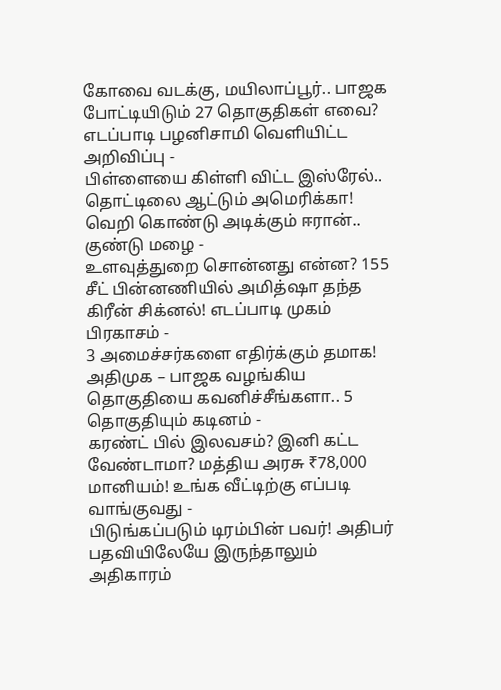கோவை வடக்கு, மயிலாப்பூர்.. பாஜக போட்டியிடும் 27 தொகுதிகள் எவை? எடப்பாடி பழனிசாமி வெளியிட்ட அறிவிப்பு -
பிள்ளையை கிள்ளி விட்ட இஸ்ரேல்.. தொட்டிலை ஆட்டும் அமெரிக்கா! வெறி கொண்டு அடிக்கும் ஈரான்.. குண்டு மழை -
உளவுத்துறை சொன்னது என்ன? 155 சீட் பின்னணியில் அமித்ஷா தந்த கிரீன் சிக்னல்! எடப்பாடி முகம் பிரகாசம் -
3 அமைச்சர்களை எதிர்க்கும் தமாக! அதிமுக – பாஜக வழங்கிய தொகுதியை கவனிச்சீங்களா.. 5 தொகுதியும் கடினம் -
கரண்ட் பில் இலவசம்? இனி கட்ட வேண்டாமா? மத்திய அரசு ₹78,000 மானியம்! உங்க வீட்டிற்கு எப்படி வாங்குவது -
பிடுங்கப்படும் டிரம்பின் பவர்! அதிபர் பதவியிலேயே இருந்தாலும் அதிகாரம்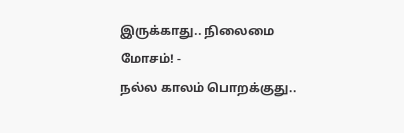இருக்காது.. நிலைமை மோசம்! -
நல்ல காலம் பொறக்குது..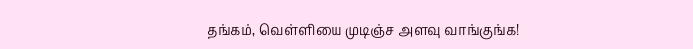தங்கம், வெள்ளியை முடிஞ்ச அளவு வாங்குங்க!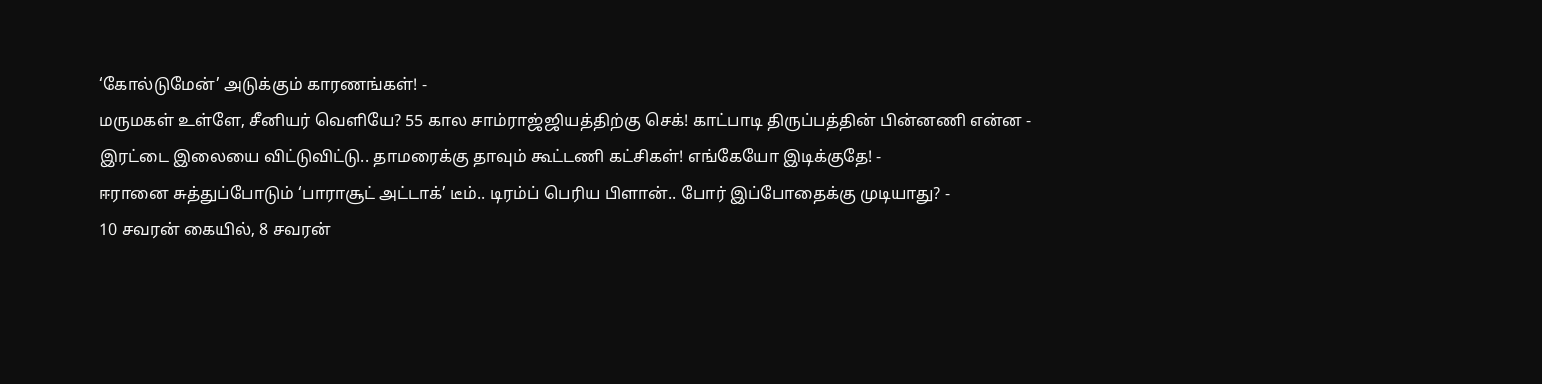‘கோல்டுமேன்’ அடுக்கும் காரணங்கள்! -
மருமகள் உள்ளே, சீனியர் வெளியே? 55 கால சாம்ராஜ்ஜியத்திற்கு செக்! காட்பாடி திருப்பத்தின் பின்னணி என்ன -
இரட்டை இலையை விட்டுவிட்டு.. தாமரைக்கு தாவும் கூட்டணி கட்சிகள்! எங்கேயோ இடிக்குதே! -
ஈரானை சுத்துப்போடும் ‘பாராசூட் அட்டாக்’ டீம்.. டிரம்ப் பெரிய பிளான்.. போர் இப்போதைக்கு முடியாது? -
10 சவரன் கையில், 8 சவரன்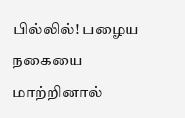பில்லில்! பழைய நகையை மாற்றினால்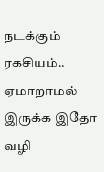நடக்கும் ரகசியம்.. ஏமாறாமல் இருக்க இதோ வழி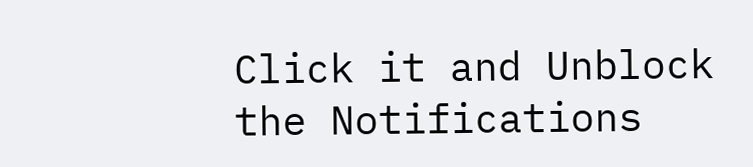Click it and Unblock the Notifications